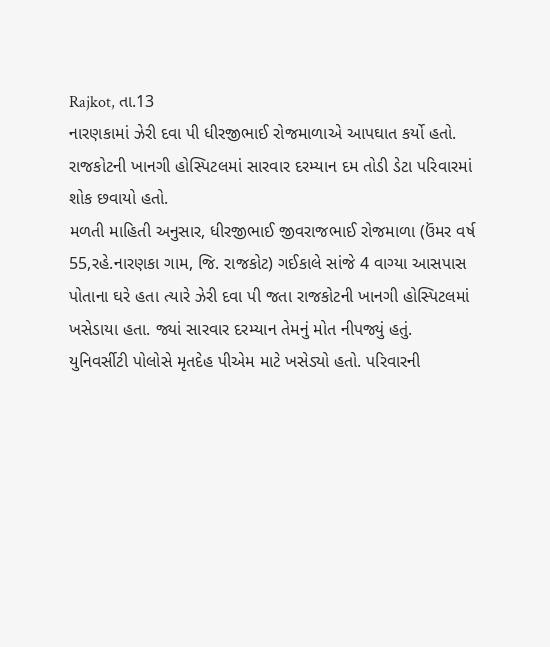Rajkot, તા.13
નારણકામાં ઝેરી દવા પી ધીરજીભાઈ રોજમાળાએ આપઘાત કર્યો હતો. રાજકોટની ખાનગી હોસ્પિટલમાં સારવાર દરમ્યાન દમ તોડી ડેટા પરિવારમાં શોક છવાયો હતો.
મળતી માહિતી અનુસાર, ધીરજીભાઈ જીવરાજભાઈ રોજમાળા (ઉંમર વર્ષ 55,રહે.નારણકા ગામ, જિ. રાજકોટ) ગઈકાલે સાંજે 4 વાગ્યા આસપાસ પોતાના ઘરે હતા ત્યારે ઝેરી દવા પી જતા રાજકોટની ખાનગી હોસ્પિટલમાં ખસેડાયા હતા. જ્યાં સારવાર દરમ્યાન તેમનું મોત નીપજ્યું હતું.
યુનિવર્સીટી પોલોસે મૃતદેહ પીએમ માટે ખસેડ્યો હતો. પરિવારની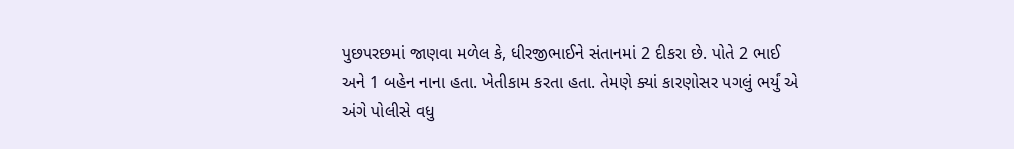પુછપરછમાં જાણવા મળેલ કે, ધીરજીભાઈને સંતાનમાં 2 દીકરા છે. પોતે 2 ભાઈ અને 1 બહેન નાના હતા. ખેતીકામ કરતા હતા. તેમણે ક્યાં કારણોસર પગલું ભર્યું એ અંગે પોલીસે વધુ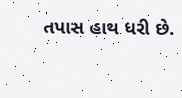તપાસ હાથ ધરી છે.